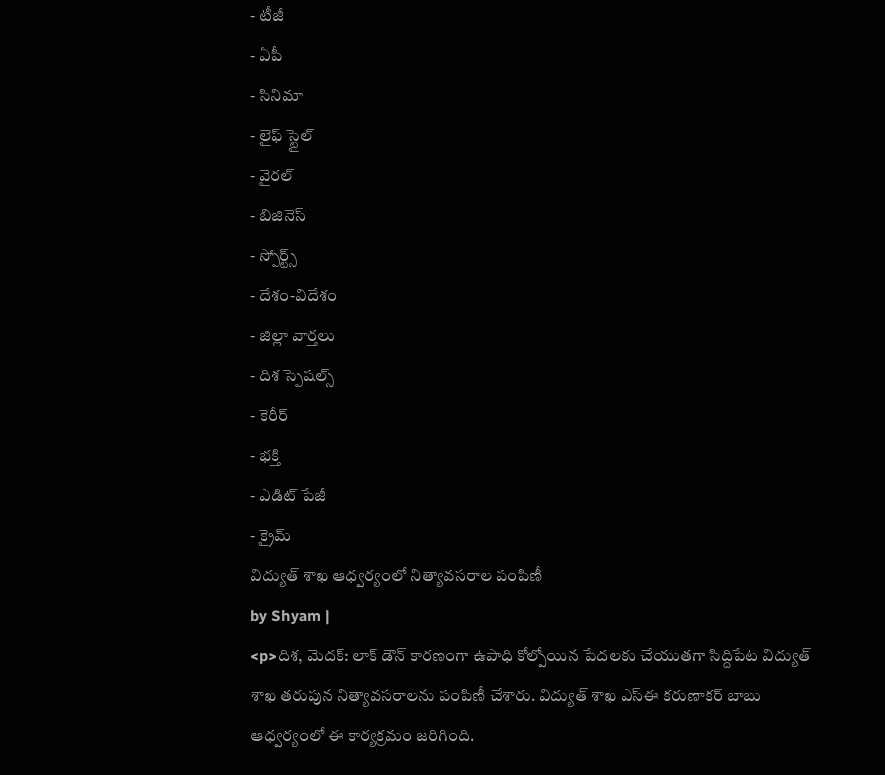- టీజీ
- ఏపీ
- సినిమా
- లైఫ్ స్టైల్
- వైరల్
- బిజినెస్
- స్పోర్ట్స్
- దేశం-విదేశం
- జిల్లా వార్తలు
- దిశ స్పెషల్స్
- కెరీర్
- భక్తి
- ఎడిట్ పేజీ
- క్రైమ్
విద్యుత్ శాఖ ఆధ్వర్యంలో నిత్యావసరాల పంపిణీ
by Shyam |
<p>దిశ, మెదక్: లాక్ డౌన్ కారణంగా ఉపాధి కోల్పోయిన పేదలకు చేయుతగా సిద్దిపేట విద్యుత్ శాఖ తరుపున నిత్యావసరాలను పంపిణీ చేశారు. విద్యుత్ శాఖ ఎస్ఈ కరుణాకర్ బాబు ఆధ్వర్యంలో ఈ కార్యక్రమం జరిగింది.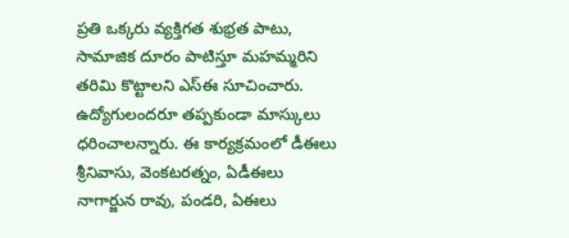ప్రతి ఒక్కరు వ్యక్తిగత శుభ్రత పాటు, సామాజిక దూరం పాటిస్తూ మహమ్మరిని తరిమి కొట్టాలని ఎస్ఈ సూచించారు. ఉద్యోగులందరూ తప్పకుండా మాస్కులు ధరించాలన్నారు. ఈ కార్యక్రమంలో డీఈలు శ్రీనివాసు, వెంకటరత్నం, ఏడీఈలు నాగార్జున రావు, పండరి, ఏఈలు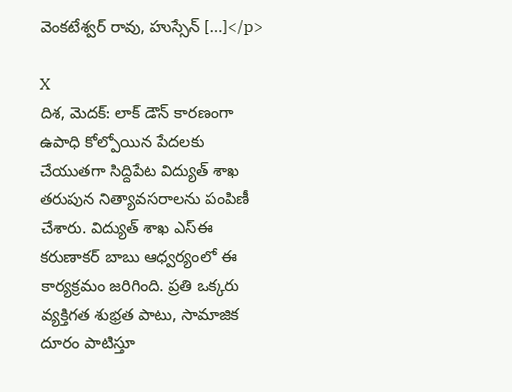వెంకటేశ్వర్ రావు, హుస్సేన్ […]</p>

X
దిశ, మెదక్: లాక్ డౌన్ కారణంగా ఉపాధి కోల్పోయిన పేదలకు చేయుతగా సిద్దిపేట విద్యుత్ శాఖ తరుపున నిత్యావసరాలను పంపిణీ చేశారు. విద్యుత్ శాఖ ఎస్ఈ కరుణాకర్ బాబు ఆధ్వర్యంలో ఈ కార్యక్రమం జరిగింది. ప్రతి ఒక్కరు వ్యక్తిగత శుభ్రత పాటు, సామాజిక దూరం పాటిస్తూ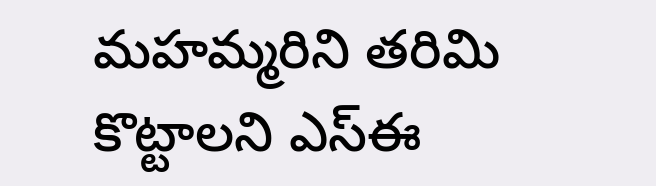మహమ్మరిని తరిమి కొట్టాలని ఎస్ఈ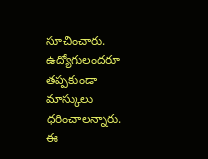సూచించారు. ఉద్యోగులందరూ తప్పకుండా మాస్కులు ధరించాలన్నారు. ఈ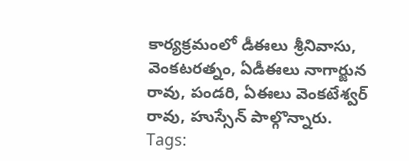కార్యక్రమంలో డీఈలు శ్రీనివాసు, వెంకటరత్నం, ఏడీఈలు నాగార్జున రావు, పండరి, ఏఈలు వెంకటేశ్వర్ రావు, హుస్సేన్ పాల్గొన్నారు.
Tags: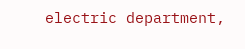electric department,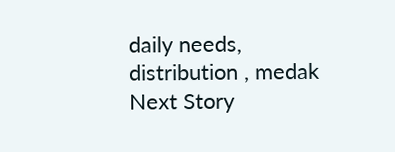daily needs, distribution , medak
Next Story